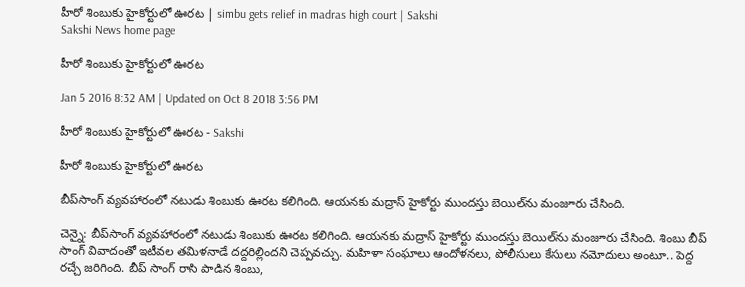హీరో శింబుకు హైకోర్టులో ఊరట | simbu gets relief in madras high court | Sakshi
Sakshi News home page

హీరో శింబుకు హైకోర్టులో ఊరట

Jan 5 2016 8:32 AM | Updated on Oct 8 2018 3:56 PM

హీరో శింబుకు హైకోర్టులో ఊరట - Sakshi

హీరో శింబుకు హైకోర్టులో ఊరట

బీప్‌సాంగ్ వ్యవహారంలో నటుడు శింబుకు ఊరట కలిగింది. ఆయనకు మద్రాస్ హైకోర్టు ముందస్తు బెయిల్‌ను మంజూరు చేసింది.

చెన్నై: బీప్‌సాంగ్ వ్యవహారంలో నటుడు శింబుకు ఊరట కలిగింది. ఆయనకు మద్రాస్ హైకోర్టు ముందస్తు బెయిల్‌ను మంజూరు చేసింది. శింబు బీప్ సాంగ్ వివాదంతో ఇటీవల తమిళనాడే దద్దరిల్లిందని చెప్పవచ్చు. మహిళా సంఘాలు ఆందోళనలు, పోలీసులు కేసులు నమోదులు అంటూ.. పెద్ద రచ్చే జరిగింది. బీప్ సాంగ్ రాసి పాడిన శింబు,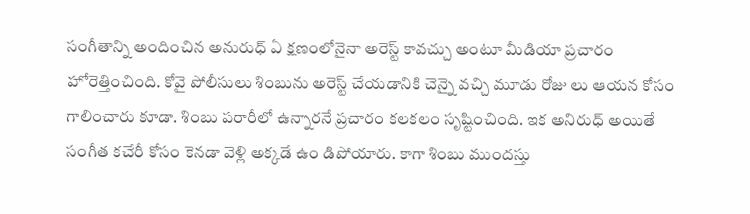సంగీతాన్ని అందించిన అనురుధ్ ఏ క్షణంలోనైనా అరెస్ట్ కావచ్చు అంటూ మీడియా ప్రచారం హోరెత్తించింది. కోవై పోలీసులు శింబును అరెస్ట్ చేయడానికి చెన్నై వచ్చి మూడు రోజు లు ఆయన కోసం గాలించారు కూడా. శింబు పరారీలో ఉన్నారనే ప్రచారం కలకలం సృష్టించింది. ఇక అనిరుధ్ అయితే సంగీత కచేరీ కోసం కెనడా వెళ్లి అక్కడే ఉం డిపోయారు. కాగా శింబు ముందస్తు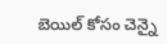బెయిల్ కోసం చెన్నై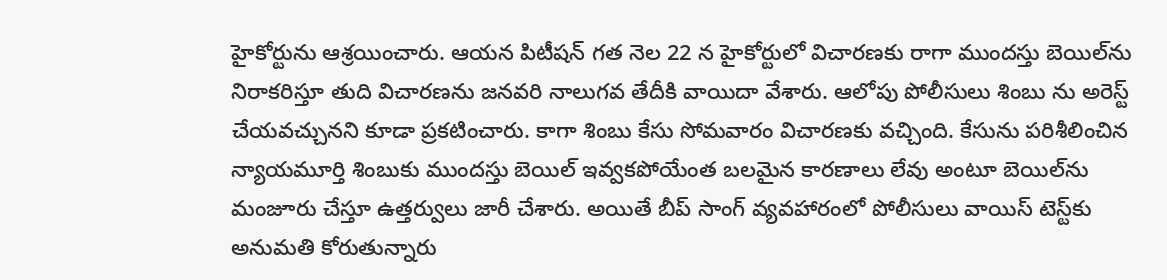హైకోర్టును ఆశ్రయించారు. ఆయన పిటీషన్ గత నెల 22 న హైకోర్టులో విచారణకు రాగా ముందస్తు బెయిల్‌ను నిరాకరిస్తూ తుది విచారణను జనవరి నాలుగవ తేదీకి వాయిదా వేశారు. ఆలోపు పోలీసులు శింబు ను అరెస్ట్ చేయవచ్చునని కూడా ప్రకటించారు. కాగా శింబు కేసు సోమవారం విచారణకు వచ్చింది. కేసును పరిశీలించిన న్యాయమూర్తి శింబుకు ముందస్తు బెయిల్ ఇవ్వకపోయేంత బలమైన కారణాలు లేవు అంటూ బెయిల్‌ను మంజూరు చేస్తూ ఉత్తర్వులు జారీ చేశారు. అయితే బీప్ సాంగ్ వ్యవహారంలో పోలీసులు వాయిస్ టెస్ట్‌కు అనుమతి కోరుతున్నారు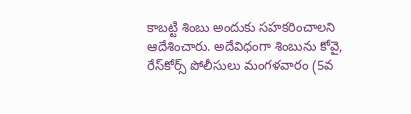కాబట్టి శింబు అందుకు సహకరించాలని ఆదేశించారు. అదేవిధంగా శింబును కోవై, రేస్‌కోర్స్ పోలీసులు మంగళవారం (5వ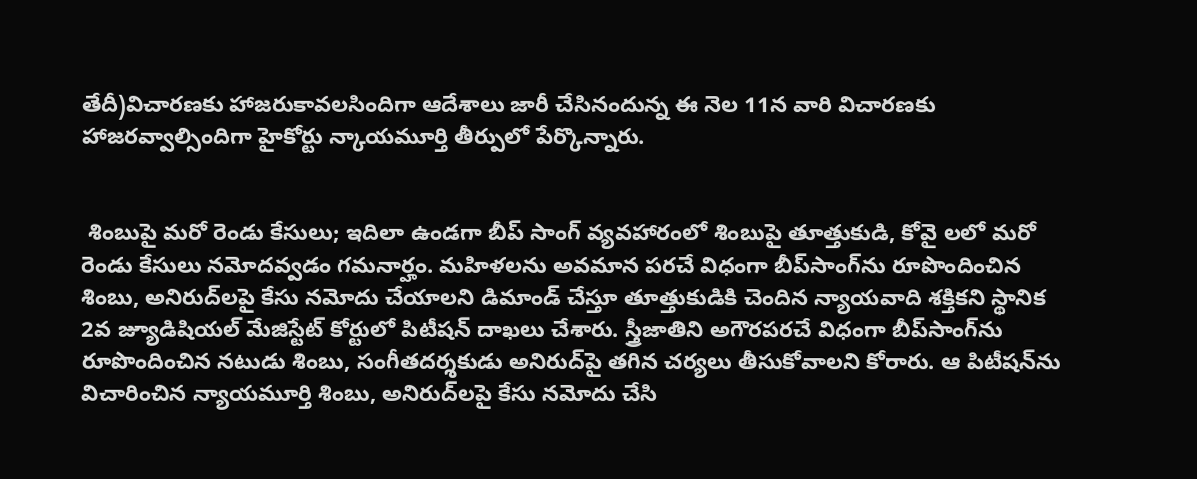తేదీ)విచారణకు హాజరుకావలసిందిగా ఆదేశాలు జారీ చేసినందున్న ఈ నెల 11న వారి విచారణకు హాజరవ్వాల్సిందిగా హైకోర్టు న్కాయమూర్తి తీర్పులో పేర్కొన్నారు.


 శింబుపై మరో రెండు కేసులు; ఇదిలా ఉండగా బీప్ సాంగ్ వ్యవహారంలో శింబుపై తూత్తుకుడి, కోవై లలో మరో రెండు కేసులు నమోదవ్వడం గమనార్హం. మహిళలను అవమాన పరచే విధంగా బీప్‌సాంగ్‌ను రూపొందించిన శింబు, అనిరుద్‌లపై కేసు నమోదు చేయాలని డిమాండ్ చేస్తూ తూత్తుకుడికి చెందిన న్యాయవాది శక్తికని స్థానిక 2వ జ్యూడిషియల్ మేజిస్టేట్ కోర్టులో పిటీషన్ దాఖలు చేశారు. స్త్రీజాతిని అగౌరపరచే విధంగా బీప్‌సాంగ్‌ను రూపొందించిన నటుడు శింబు, సంగీతదర్శకుడు అనిరుద్‌పై తగిన చర్యలు తీసుకోవాలని కోరారు. ఆ పిటీషన్‌ను విచారించిన న్యాయమూర్తి శింబు, అనిరుద్‌లపై కేసు నమోదు చేసి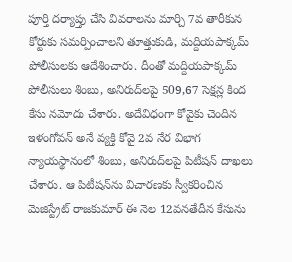పూర్తి దర్యాప్తు చేసి వివరాలను మార్చి 7వ తారీకున కోర్టుకు సమర్పించాలని తూత్తుకుడి, మద్దియపాక్కమ్ పోలీసులకు ఆదేశించారు. దీంతో మద్దియపాక్కమ్ పోలీసులు శింబు, అనిరుద్‌లపై 509,67 సెక్షన్ల కింద కేసు నమోదు చేశారు. అదేవిధంగా కోవైకు చెందిన ఇళంగోవన్ అనే వ్యక్తి కోవై 2వ నేర విభాగ న్యాయస్థానంలో శింబు, అనిరుద్‌లపై పిటీషన్ దాఖలు చేశారు. ఆ పిటీషన్‌ను విచారణకు స్వీకరించిన మెజిస్ట్రేట్ రాజకుమార్ ఈ నెల 12వనతేదీన కేసును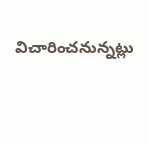విచారించనున్నట్లు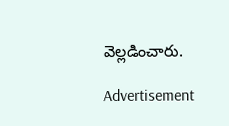వెల్లడించారు.

Advertisement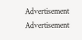Advertisement
Advertisement